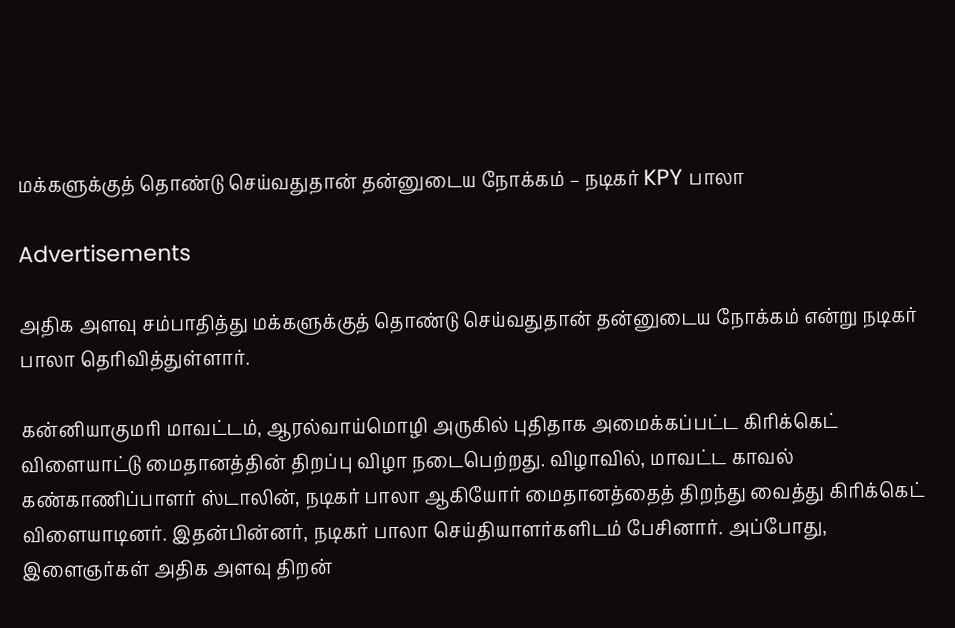மக்களுக்குத் தொண்டு செய்வதுதான் தன்னுடைய நோக்கம் – நடிகர் KPY பாலா

Advertisements

அதிக அளவு சம்பாதித்து மக்களுக்குத் தொண்டு செய்வதுதான் தன்னுடைய நோக்கம் என்று நடிகர் பாலா தெரிவித்துள்ளார்.

கன்னியாகுமரி மாவட்டம், ஆரல்வாய்மொழி அருகில் புதிதாக அமைக்கப்பட்ட கிரிக்கெட் விளையாட்டு மைதானத்தின் திறப்பு விழா நடைபெற்றது. விழாவில், மாவட்ட காவல் கண்காணிப்பாளர் ஸ்டாலின், நடிகர் பாலா ஆகியோர் மைதானத்தைத் திறந்து வைத்து கிரிக்கெட் விளையாடினர். இதன்பின்னர், நடிகர் பாலா செய்தியாளர்களிடம் பேசினார். அப்போது, இளைஞர்கள் அதிக அளவு திறன்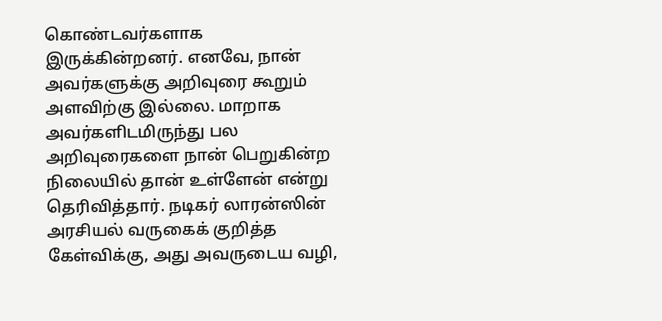கொண்டவர்களாக இருக்கின்றனர். எனவே, நான் அவர்களுக்கு அறிவுரை கூறும் அளவிற்கு இல்லை. மாறாக அவர்களிடமிருந்து பல அறிவுரைகளை நான் பெறுகின்ற நிலையில் தான் உள்ளேன் என்று தெரிவித்தார். நடிகர் லாரன்ஸின் அரசியல் வருகைக் குறித்த கேள்விக்கு, அது அவருடைய வழி,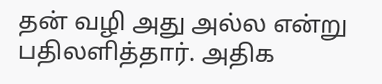தன் வழி அது அல்ல என்று பதிலளித்தார். அதிக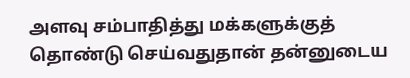அளவு சம்பாதித்து மக்களுக்குத் தொண்டு செய்வதுதான் தன்னுடைய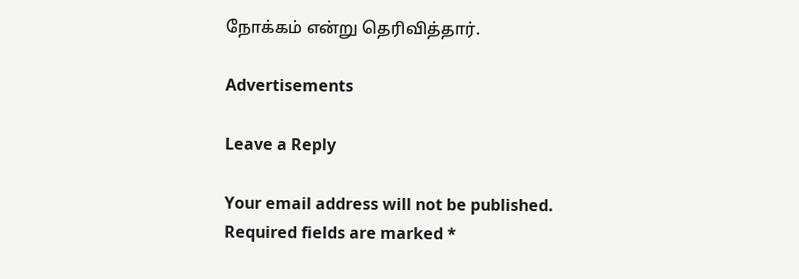நோக்கம் என்று தெரிவித்தார்.

Advertisements

Leave a Reply

Your email address will not be published. Required fields are marked *